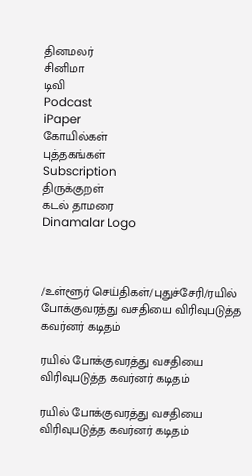தினமலர்
சினிமா
டிவி
Podcast
iPaper
கோயில்கள்
புத்தகங்கள்
Subscription
திருக்குறள்
கடல் தாமரை
Dinamalar Logo



/உள்ளூர் செய்திகள்/புதுச்சேரி/ரயில் போக்குவரத்து வசதியை விரிவுபடுத்த கவர்னர் கடிதம்

ரயில் போக்குவரத்து வசதியை விரிவுபடுத்த கவர்னர் கடிதம்

ரயில் போக்குவரத்து வசதியை விரிவுபடுத்த கவர்னர் கடிதம்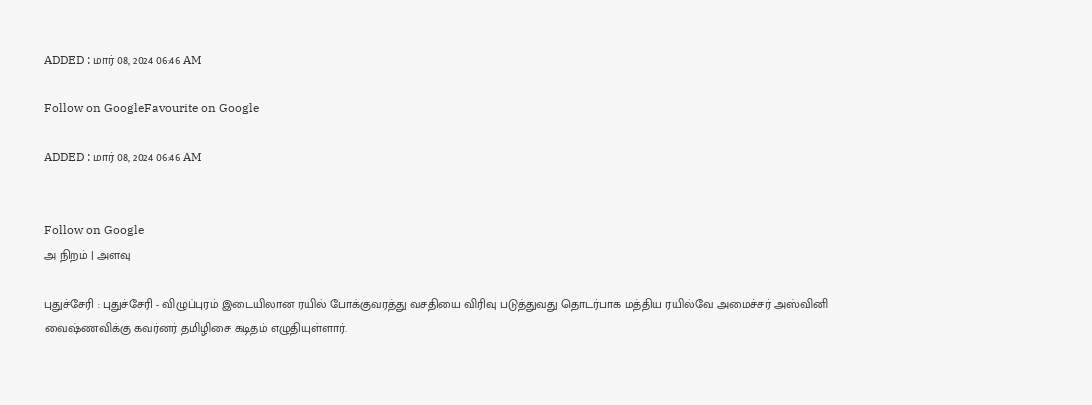ADDED : மார் 08, 2024 06:46 AM

Follow on GoogleFavourite on Google

ADDED : மார் 08, 2024 06:46 AM


Follow on Google
அ நிறம் | அளவு

புதுச்சேரி : புதுச்சேரி - விழுப்புரம் இடையிலான ரயில் போக்குவரத்து வசதியை விரிவு படுத்துவது தொடர்பாக மத்திய ரயில்வே அமைச்சர் அஸ்வினி வைஷ்ணவிக்கு கவர்னர் தமிழிசை கடிதம் எழுதியுள்ளார்.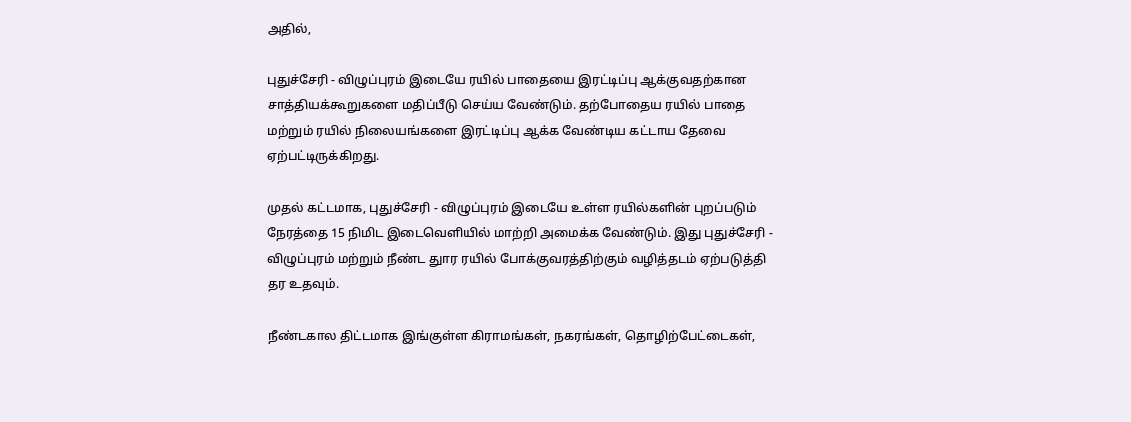அதில்,

புதுச்சேரி - விழுப்புரம் இடையே ரயில் பாதையை இரட்டிப்பு ஆக்குவதற்கான சாத்தியக்கூறுகளை மதிப்பீடு செய்ய வேண்டும். தற்போதைய ரயில் பாதை மற்றும் ரயில் நிலையங்களை இரட்டிப்பு ஆக்க வேண்டிய கட்டாய தேவை ஏற்பட்டிருக்கிறது.

முதல் கட்டமாக, புதுச்சேரி - விழுப்புரம் இடையே உள்ள ரயில்களின் புறப்படும் நேரத்தை 15 நிமிட இடைவெளியில் மாற்றி அமைக்க வேண்டும். இது புதுச்சேரி - விழுப்புரம் மற்றும் நீண்ட துார ரயில் போக்குவரத்திற்கும் வழித்தடம் ஏற்படுத்தி தர உதவும்.

நீண்டகால திட்டமாக இங்குள்ள கிராமங்கள், நகரங்கள், தொழிற்பேட்டைகள்,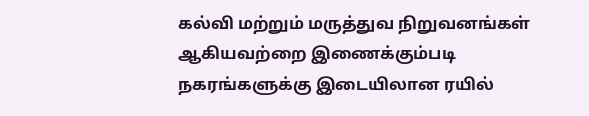கல்வி மற்றும் மருத்துவ நிறுவனங்கள் ஆகியவற்றை இணைக்கும்படி நகரங்களுக்கு இடையிலான ரயில்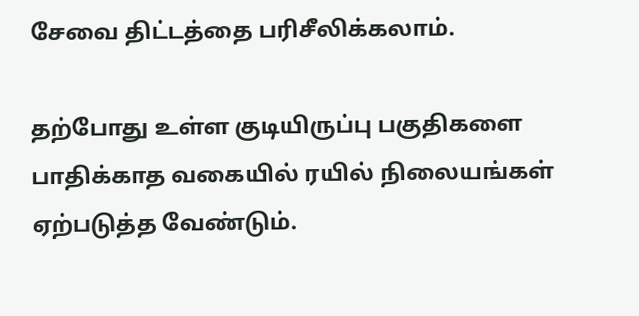சேவை திட்டத்தை பரிசீலிக்கலாம்.

தற்போது உள்ள குடியிருப்பு பகுதிகளை பாதிக்காத வகையில் ரயில் நிலையங்கள் ஏற்படுத்த வேண்டும்.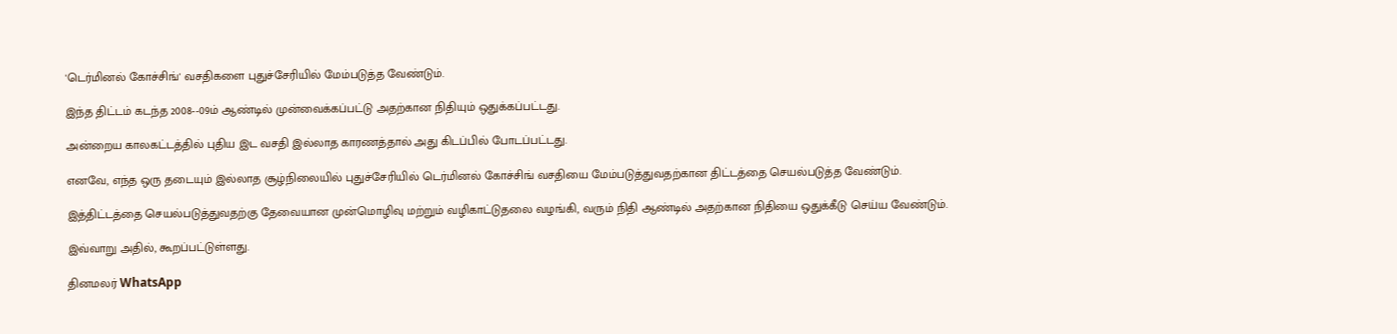'டெர்மினல் கோச்சிங்' வசதிகளை புதுச்சேரியில் மேம்படுத்த வேண்டும்.

இந்த திட்டம் கடந்த 2008--09ம் ஆண்டில் முன்வைக்கப்பட்டு அதற்கான நிதியும் ஒதுக்கப்பட்டது.

அன்றைய காலகட்டத்தில் புதிய இட வசதி இல்லாத காரணத்தால் அது கிடப்பில் போடப்பட்டது.

எனவே, எந்த ஒரு தடையும் இல்லாத சூழ்நிலையில் புதுச்சேரியில் டெர்மினல் கோச்சிங் வசதியை மேம்படுத்துவதற்கான திட்டத்தை செயல்படுத்த வேண்டும்.

இத்திட்டத்தை செயல்படுத்துவதற்கு தேவையான முன்மொழிவு மற்றும் வழிகாட்டுதலை வழங்கி, வரும் நிதி ஆண்டில் அதற்கான நிதியை ஒதுக்கீடு செய்ய வேண்டும்.

இவ்வாறு அதில், கூறப்பட்டுள்ளது.

தினமலர் WhatsApp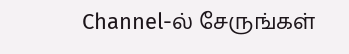Channel-ல் சேருங்கள்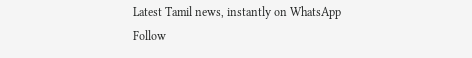Latest Tamil news, instantly on WhatsApp
Follow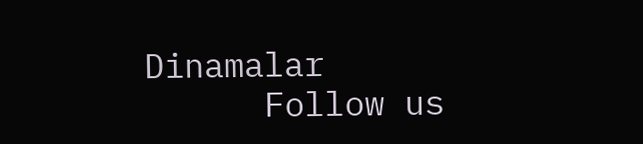Dinamalar
      Follow us